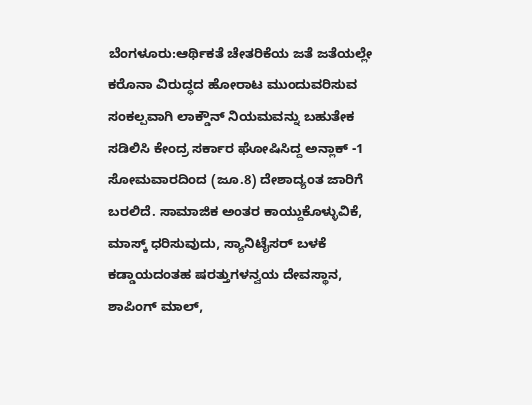ಬೆಂಗಳೂರು:ಆರ್ಥಿಕತೆ ಚೇತರಿಕೆಯ ಜತೆ ಜತೆಯಲ್ಲೇ ಕರೊನಾ ವಿರುದ್ಧದ ಹೋರಾಟ ಮುಂದುವರಿಸುವ ಸಂಕಲ್ಪವಾಗಿ ಲಾಕ್ಡೌನ್ ನಿಯಮವನ್ನು ಬಹುತೇಕ ಸಡಿಲಿಸಿ ಕೇಂದ್ರ ಸರ್ಕಾರ ಘೋಷಿಸಿದ್ದ ಅನ್ಲಾಕ್ -1 ಸೋಮವಾರದಿಂದ (ಜೂ.8) ದೇಶಾದ್ಯಂತ ಜಾರಿಗೆ ಬರಲಿದೆ. ಸಾಮಾಜಿಕ ಅಂತರ ಕಾಯ್ದುಕೊಳ್ಳುವಿಕೆ, ಮಾಸ್ಕ್ ಧರಿಸುವುದು, ಸ್ಯಾನಿಟೈಸರ್ ಬಳಕೆ ಕಡ್ಡಾಯದಂತಹ ಷರತ್ತುಗಳನ್ವಯ ದೇವಸ್ಥಾನ, ಶಾಪಿಂಗ್ ಮಾಲ್,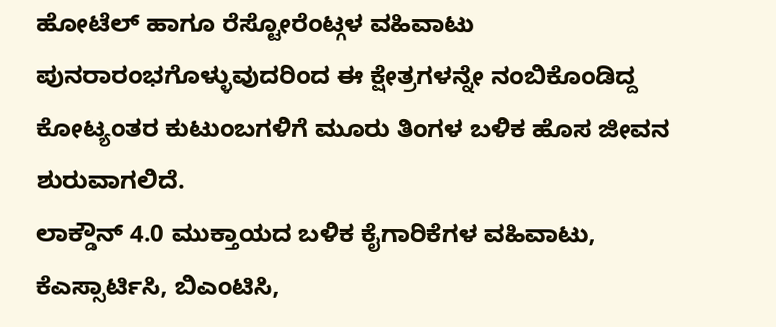ಹೋಟೆಲ್ ಹಾಗೂ ರೆಸ್ಟೋರೆಂಟ್ಗಳ ವಹಿವಾಟು ಪುನರಾರಂಭಗೊಳ್ಳುವುದರಿಂದ ಈ ಕ್ಷೇತ್ರಗಳನ್ನೇ ನಂಬಿಕೊಂಡಿದ್ದ ಕೋಟ್ಯಂತರ ಕುಟುಂಬಗಳಿಗೆ ಮೂರು ತಿಂಗಳ ಬಳಿಕ ಹೊಸ ಜೀವನ ಶುರುವಾಗಲಿದೆ.
ಲಾಕ್ಡೌನ್ 4.0 ಮುಕ್ತಾಯದ ಬಳಿಕ ಕೈಗಾರಿಕೆಗಳ ವಹಿವಾಟು, ಕೆಎಸ್ಸಾರ್ಟಿಸಿ, ಬಿಎಂಟಿಸಿ,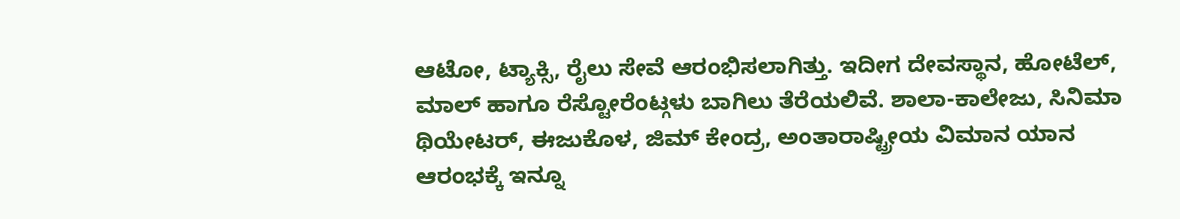ಆಟೋ, ಟ್ಯಾಕ್ಸಿ, ರೈಲು ಸೇವೆ ಆರಂಭಿಸಲಾಗಿತ್ತು. ಇದೀಗ ದೇವಸ್ಥಾನ, ಹೋಟೆಲ್, ಮಾಲ್ ಹಾಗೂ ರೆಸ್ಟೋರೆಂಟ್ಗಳು ಬಾಗಿಲು ತೆರೆಯಲಿವೆ. ಶಾಲಾ-ಕಾಲೇಜು, ಸಿನಿಮಾ ಥಿಯೇಟರ್, ಈಜುಕೊಳ, ಜಿಮ್ ಕೇಂದ್ರ, ಅಂತಾರಾಷ್ಟ್ರೀಯ ವಿಮಾನ ಯಾನ ಆರಂಭಕ್ಕೆ ಇನ್ನೂ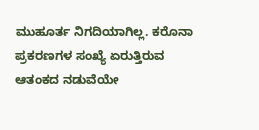ಮುಹೂರ್ತ ನಿಗದಿಯಾಗಿಲ್ಲ. ಕರೊನಾ ಪ್ರಕರಣಗಳ ಸಂಖ್ಯೆ ಏರುತ್ತಿರುವ ಆತಂಕದ ನಡುವೆಯೇ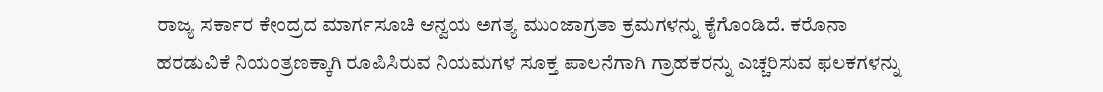ರಾಜ್ಯ ಸರ್ಕಾರ ಕೇಂದ್ರದ ಮಾರ್ಗಸೂಚಿ ಆನ್ವಯ ಅಗತ್ಯ ಮುಂಜಾಗ್ರತಾ ಕ್ರಮಗಳನ್ನು ಕೈಗೊಂಡಿದೆ. ಕರೊನಾ ಹರಡುವಿಕೆ ನಿಯಂತ್ರಣಕ್ಕಾಗಿ ರೂಪಿಸಿರುವ ನಿಯಮಗಳ ಸೂಕ್ತ ಪಾಲನೆಗಾಗಿ ಗ್ರಾಹಕರನ್ನು ಎಚ್ಚರಿಸುವ ಫಲಕಗಳನ್ನು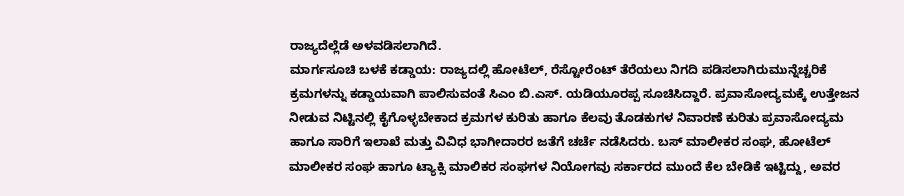ರಾಜ್ಯದೆಲ್ಲೆಡೆ ಅಳವಡಿಸಲಾಗಿದೆ.
ಮಾರ್ಗಸೂಚಿ ಬಳಕೆ ಕಡ್ಡಾಯ: ರಾಜ್ಯದಲ್ಲಿ ಹೋಟೆಲ್, ರೆಸ್ಟೋರೆಂಟ್ ತೆರೆಯಲು ನಿಗದಿ ಪಡಿಸಲಾಗಿರುಮುನ್ನೆಚ್ಚರಿಕೆ ಕ್ರಮಗಳನ್ನು ಕಡ್ಡಾಯವಾಗಿ ಪಾಲಿಸುವಂತೆ ಸಿಎಂ ಬಿ.ಎಸ್. ಯಡಿಯೂರಪ್ಪ ಸೂಚಿಸಿದ್ದಾರೆ. ಪ್ರವಾಸೋದ್ಯಮಕ್ಕೆ ಉತ್ತೇಜನ ನೀಡುವ ನಿಟ್ಟಿನಲ್ಲಿ ಕೈಗೊಳ್ಳಬೇಕಾದ ಕ್ರಮಗಳ ಕುರಿತು ಹಾಗೂ ಕೆಲವು ತೊಡಕುಗಳ ನಿವಾರಣೆ ಕುರಿತು ಪ್ರವಾಸೋದ್ಯಮ ಹಾಗೂ ಸಾರಿಗೆ ಇಲಾಖೆ ಮತ್ತು ವಿವಿಧ ಭಾಗೀದಾರರ ಜತೆಗೆ ಚರ್ಚೆ ನಡೆಸಿದರು. ಬಸ್ ಮಾಲೀಕರ ಸಂಘ, ಹೋಟೆಲ್ ಮಾಲೀಕರ ಸಂಘ ಹಾಗೂ ಟ್ಯಾಕ್ಸಿ ಮಾಲಿಕರ ಸಂಘಗಳ ನಿಯೋಗವು ಸರ್ಕಾರದ ಮುಂದೆ ಕೆಲ ಬೇಡಿಕೆ ಇಟ್ಟಿದ್ದು, ಅವರ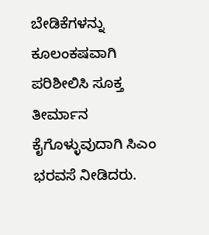ಬೇಡಿಕೆಗಳನ್ನು ಕೂಲಂಕಷವಾಗಿ ಪರಿಶೀಲಿಸಿ ಸೂಕ್ತ ತೀರ್ಮಾನ ಕೈಗೊಳ್ಳುವುದಾಗಿ ಸಿಎಂ ಭರವಸೆ ನೀಡಿದರು.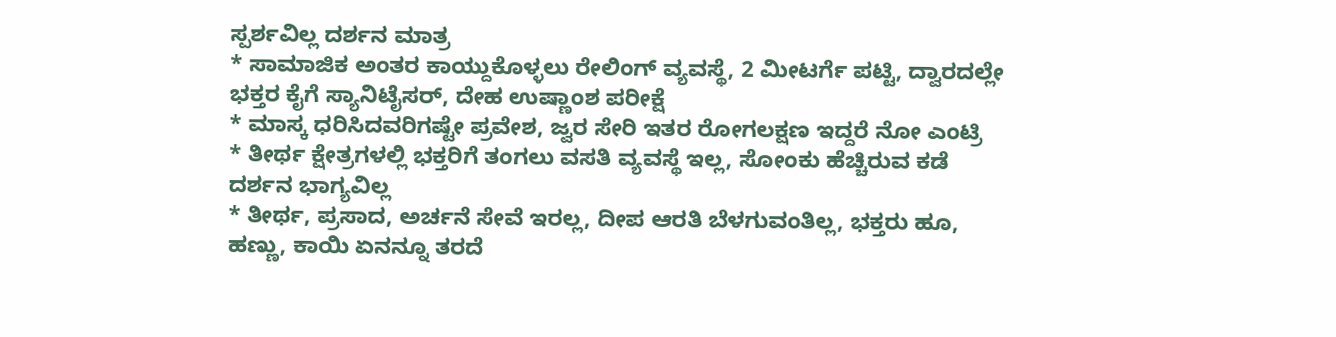ಸ್ಪರ್ಶವಿಲ್ಲ ದರ್ಶನ ಮಾತ್ರ
* ಸಾಮಾಜಿಕ ಅಂತರ ಕಾಯ್ದುಕೊಳ್ಳಲು ರೇಲಿಂಗ್ ವ್ಯವಸ್ಥೆ, 2 ಮೀಟರ್ಗೆ ಪಟ್ಟಿ, ದ್ವಾರದಲ್ಲೇ ಭಕ್ತರ ಕೈಗೆ ಸ್ಯಾನಿಟೈಸರ್, ದೇಹ ಉಷ್ಣಾಂಶ ಪರೀಕ್ಷೆ
* ಮಾಸ್ಕ ಧರಿಸಿದವರಿಗಷ್ಟೇ ಪ್ರವೇಶ, ಜ್ವರ ಸೇರಿ ಇತರ ರೋಗಲಕ್ಷಣ ಇದ್ದರೆ ನೋ ಎಂಟ್ರಿ
* ತೀರ್ಥ ಕ್ಷೇತ್ರಗಳಲ್ಲಿ ಭಕ್ತರಿಗೆ ತಂಗಲು ವಸತಿ ವ್ಯವಸ್ಥೆ ಇಲ್ಲ, ಸೋಂಕು ಹೆಚ್ಚಿರುವ ಕಡೆ ದರ್ಶನ ಭಾಗ್ಯವಿಲ್ಲ
* ತೀರ್ಥ, ಪ್ರಸಾದ, ಅರ್ಚನೆ ಸೇವೆ ಇರಲ್ಲ, ದೀಪ ಆರತಿ ಬೆಳಗುವಂತಿಲ್ಲ, ಭಕ್ತರು ಹೂ, ಹಣ್ಣು, ಕಾಯಿ ಏನನ್ನೂ ತರದೆ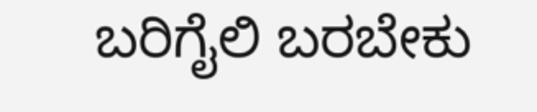ಬರಿಗೈಲಿ ಬರಬೇಕು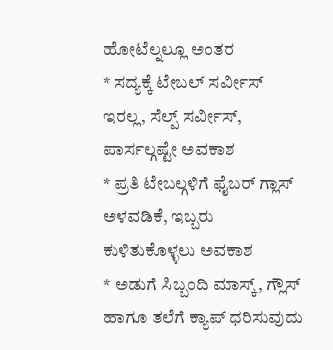ಹೋಟೆಲ್ನಲ್ಲೂ ಅಂತರ
* ಸದ್ಯಕ್ಕೆ ಟೇಬಲ್ ಸರ್ವೀಸ್ ಇರಲ್ಲ, ಸೆಲ್ಪ್ ಸರ್ವೀಸ್, ಪಾರ್ಸಲ್ಗಷ್ಟೇ ಅವಕಾಶ
* ಪ್ರತಿ ಟೇಬಲ್ಗಳಿಗೆ ಫೈಬರ್ ಗ್ಲಾಸ್ ಅಳವಡಿಕೆ, ಇಬ್ಬರು ಕುಳಿತುಕೊಳ್ಳಲು ಅವಕಾಶ
* ಅಡುಗೆ ಸಿಬ್ಬಂದಿ ಮಾಸ್ಕ್, ಗ್ಲೌಸ್ ಹಾಗೂ ತಲೆಗೆ ಕ್ಯಾಪ್ ಧರಿಸುವುದು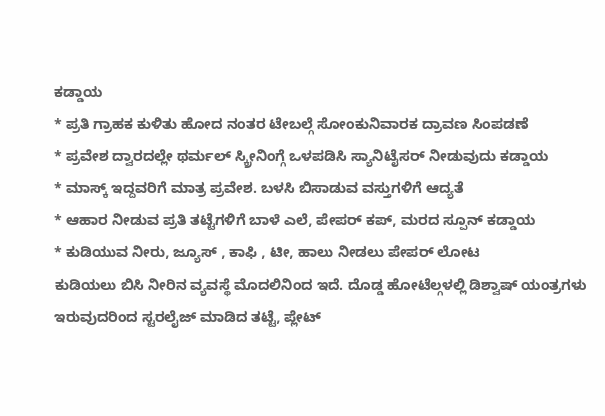ಕಡ್ಡಾಯ
* ಪ್ರತಿ ಗ್ರಾಹಕ ಕುಳಿತು ಹೋದ ನಂತರ ಟೇಬಲ್ಗೆ ಸೋಂಕುನಿವಾರಕ ದ್ರಾವಣ ಸಿಂಪಡಣೆ
* ಪ್ರವೇಶ ದ್ವಾರದಲ್ಲೇ ಥರ್ಮಲ್ ಸ್ಕ್ರೀನಿಂಗ್ಗೆ ಒಳಪಡಿಸಿ ಸ್ಯಾನಿಟೈಸರ್ ನೀಡುವುದು ಕಡ್ಡಾಯ
* ಮಾಸ್ಕ್ ಇದ್ದವರಿಗೆ ಮಾತ್ರ ಪ್ರವೇಶ. ಬಳಸಿ ಬಿಸಾಡುವ ವಸ್ತುಗಳಿಗೆ ಆದ್ಯತೆ
* ಆಹಾರ ನೀಡುವ ಪ್ರತಿ ತಟ್ಟೆಗಳಿಗೆ ಬಾಳೆ ಎಲೆ, ಪೇಪರ್ ಕಪ್, ಮರದ ಸ್ಪೂನ್ ಕಡ್ಡಾಯ
* ಕುಡಿಯುವ ನೀರು, ಜ್ಯೂಸ್ , ಕಾಫಿ , ಟೀ, ಹಾಲು ನೀಡಲು ಪೇಪರ್ ಲೋಟ
ಕುಡಿಯಲು ಬಿಸಿ ನೀರಿನ ವ್ಯವಸ್ಥೆ ಮೊದಲಿನಿಂದ ಇದೆ. ದೊಡ್ಡ ಹೋಟೆಲ್ಗಳಲ್ಲಿ ಡಿಶ್ವಾಷ್ ಯಂತ್ರಗಳು ಇರುವುದರಿಂದ ಸ್ಟರಲೈಜ್ ಮಾಡಿದ ತಟ್ಟೆ, ಪ್ಲೇಟ್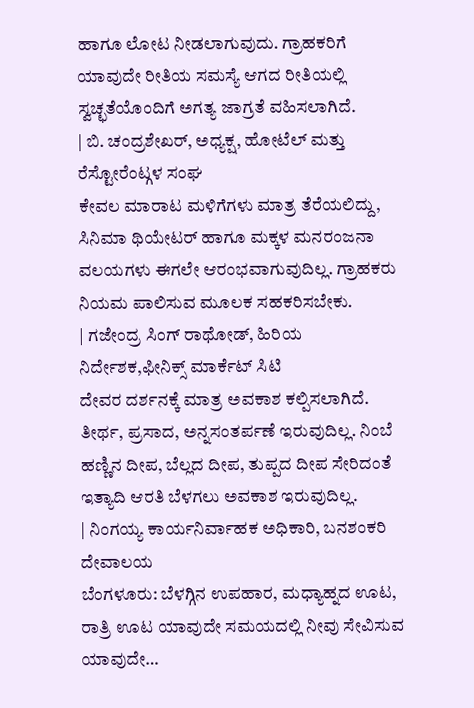ಹಾಗೂ ಲೋಟ ನೀಡಲಾಗುವುದು. ಗ್ರಾಹಕರಿಗೆ ಯಾವುದೇ ರೀತಿಯ ಸಮಸ್ಯೆ ಆಗದ ರೀತಿಯಲ್ಲಿ ಸ್ವಚ್ಛತೆಯೊಂದಿಗೆ ಅಗತ್ಯ ಜಾಗ್ರತೆ ವಹಿಸಲಾಗಿದೆ.
| ಬಿ. ಚಂದ್ರಶೇಖರ್, ಅಧ್ಯಕ್ಷ, ಹೋಟೆಲ್ ಮತ್ತು ರೆಸ್ಟೋರೆಂಟ್ಗಳ ಸಂಘ
ಕೇವಲ ಮಾರಾಟ ಮಳಿಗೆಗಳು ಮಾತ್ರ ತೆರೆಯಲಿದ್ದು, ಸಿನಿಮಾ ಥಿಯೇಟರ್ ಹಾಗೂ ಮಕ್ಕಳ ಮನರಂಜನಾ ವಲಯಗಳು ಈಗಲೇ ಆರಂಭವಾಗುವುದಿಲ್ಲ. ಗ್ರಾಹಕರು ನಿಯಮ ಪಾಲಿಸುವ ಮೂಲಕ ಸಹಕರಿಸಬೇಕು.
| ಗಜೇಂದ್ರ ಸಿಂಗ್ ರಾಥೋಡ್, ಹಿರಿಯ ನಿರ್ದೇಶಕ,ಫೀನಿಕ್ಸ್ ಮಾರ್ಕೆಟ್ ಸಿಟಿ
ದೇವರ ದರ್ಶನಕ್ಕೆ ಮಾತ್ರ ಅವಕಾಶ ಕಲ್ಪಿಸಲಾಗಿದೆ. ತೀರ್ಥ, ಪ್ರಸಾದ, ಅನ್ನಸಂತರ್ಪಣೆ ಇರುವುದಿಲ್ಲ. ನಿಂಬೆ ಹಣ್ಣಿನ ದೀಪ, ಬೆಲ್ಲದ ದೀಪ, ತುಪ್ಪದ ದೀಪ ಸೇರಿದಂತೆ ಇತ್ಯಾದಿ ಆರತಿ ಬೆಳಗಲು ಅವಕಾಶ ಇರುವುದಿಲ್ಲ.
| ನಿಂಗಯ್ಯ ಕಾರ್ಯನಿರ್ವಾಹಕ ಅಧಿಕಾರಿ, ಬನಶಂಕರಿ ದೇವಾಲಯ
ಬೆಂಗಳೂರು: ಬೆಳಗ್ಗಿನ ಉಪಹಾರ, ಮಧ್ಯಾಹ್ನದ ಊಟ, ರಾತ್ರಿ ಊಟ ಯಾವುದೇ ಸಮಯದಲ್ಲಿ ನೀವು ಸೇವಿಸುವ ಯಾವುದೇ…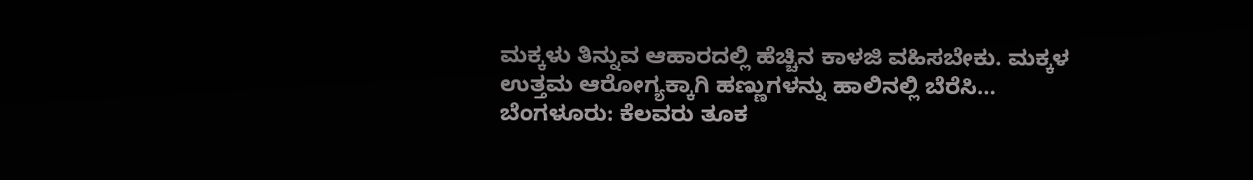ಮಕ್ಕಳು ತಿನ್ನುವ ಆಹಾರದಲ್ಲಿ ಹೆಚ್ಚಿನ ಕಾಳಜಿ ವಹಿಸಬೇಕು. ಮಕ್ಕಳ ಉತ್ತಮ ಆರೋಗ್ಯಕ್ಕಾಗಿ ಹಣ್ಣುಗಳನ್ನು ಹಾಲಿನಲ್ಲಿ ಬೆರೆಸಿ…
ಬೆಂಗಳೂರು: ಕೆಲವರು ತೂಕ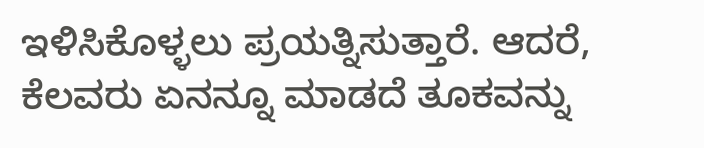ಇಳಿಸಿಕೊಳ್ಳಲು ಪ್ರಯತ್ನಿಸುತ್ತಾರೆ. ಆದರೆ, ಕೆಲವರು ಏನನ್ನೂ ಮಾಡದೆ ತೂಕವನ್ನು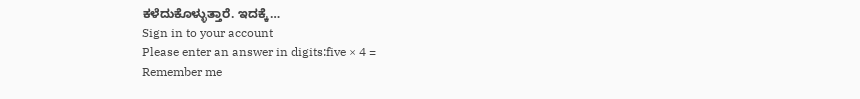ಕಳೆದುಕೊಳ್ಳುತ್ತಾರೆ. ಇದಕ್ಕೆ…
Sign in to your account
Please enter an answer in digits:five × 4 =
Remember me